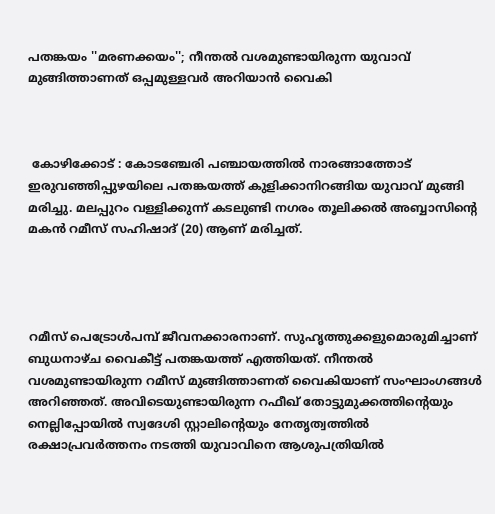പതങ്കയം ''മരണക്കയം''; നീന്തല്‍ വശമുണ്ടായിരുന്ന യുവാവ് മുങ്ങിത്താണത് ഒപ്പമുള്ളവര്‍ അറിയാൻ വൈകി



 കോഴിക്കോട് : കോടഞ്ചേരി പഞ്ചായത്തില്‍ നാരങ്ങാത്തോട് ഇരുവഞ്ഞിപ്പുഴയിലെ പതങ്കയത്ത് കുളിക്കാനിറങ്ങിയ യുവാവ് മുങ്ങി മരിച്ചു. മലപ്പുറം വള്ളിക്കുന്ന് കടലുണ്ടി നഗരം തൂലിക്കല്‍ അബ്ബാസിന്റെ മകന്‍ റമീസ് സഹിഷാദ് (20) ആണ് മരിച്ചത്.




റമീസ് പെട്രോള്‍പമ്പ് ജീവനക്കാരനാണ്. സുഹൃത്തുക്കളുമൊരുമിച്ചാണ് ബുധനാഴ്ച വൈകീട്ട് പതങ്കയത്ത് എത്തിയത്. നീന്തല്‍ വശമുണ്ടായിരുന്ന റമീസ് മുങ്ങിത്താണത് വൈകിയാണ് സംഘാംഗങ്ങള്‍ അറിഞ്ഞത്. അവിടെയുണ്ടായിരുന്ന റഫീഖ് തോട്ടുമുക്കത്തിന്റെയും നെല്ലിപ്പോയില്‍ സ്വദേശി സ്റ്റാലിന്റെയും നേതൃത്വത്തില്‍ രക്ഷാപ്രവര്‍ത്തനം നടത്തി യുവാവിനെ ആശുപത്രിയില്‍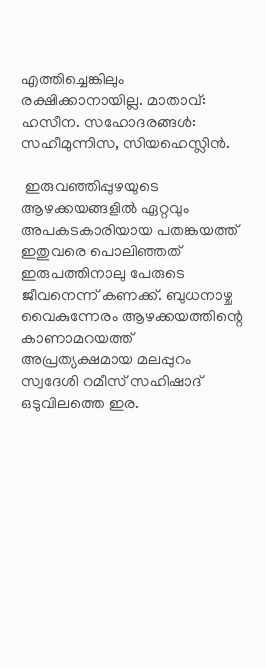എത്തിച്ചെങ്കിലും രക്ഷിക്കാനായില്ല. മാതാവ്: ഹസീന. സഹോദരങ്ങള്‍: സഹീമുന്നിസ, സിയഹെസ്ലിന്‍.

 ഇരുവഞ്ഞിപ്പുഴയുടെ ആഴക്കയങ്ങളില്‍ ഏറ്റവും അപകടകാരിയായ പതങ്കയത്ത് ഇതുവരെ പൊലിഞ്ഞത് ഇരുപത്തിനാലു പേരുടെ ജീവനെന്ന് കണക്ക്. ബുധനാഴ്ച വൈകുന്നേരം ആഴക്കയത്തിന്റെ കാണാമറയത്ത് അപ്രത്യക്ഷമായ മലപ്പുറം സ്വദേശി റമീസ് സഹിഷാദ് ഒടുവിലത്തെ ഇര.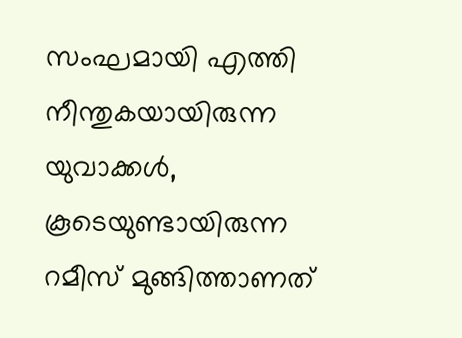സംഘമായി എത്തി നീന്തുകയായിരുന്ന യുവാക്കള്‍, കൂടെയുണ്ടായിരുന്ന റമീസ് മുങ്ങിത്താണത്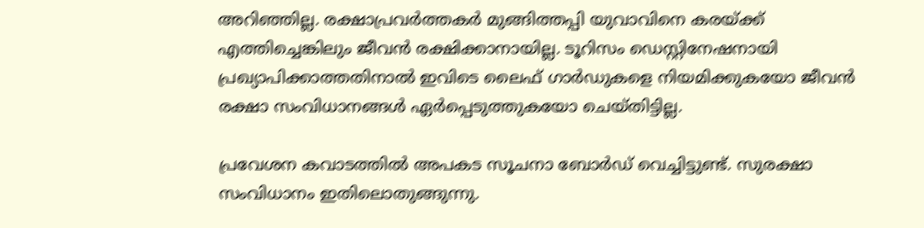അറിഞ്ഞില്ല. രക്ഷാപ്രവര്‍ത്തകര്‍ മുങ്ങിത്തപ്പി യുവാവിനെ കരയ്ക്ക് എത്തിച്ചെങ്കിലും ജീവന്‍ രക്ഷിക്കാനായില്ല. ടൂറിസം ഡെസ്റ്റിനേഷനായി പ്രഖ്യാപിക്കാത്തതിനാല്‍ ഇവിടെ ലൈഫ് ഗാര്‍ഡുകളെ നിയമിക്കുകയോ ജീവന്‍ രക്ഷാ സംവിധാനങ്ങള്‍ ഏര്‍പ്പെടുത്തുകയോ ചെയ്തിട്ടില്ല.

പ്രവേശന കവാടത്തില്‍ അപകട സൂചനാ ബോര്‍ഡ് വെച്ചിട്ടുണ്ട്. സുരക്ഷാ സംവിധാനം ഇതിലൊതുങ്ങുന്നു.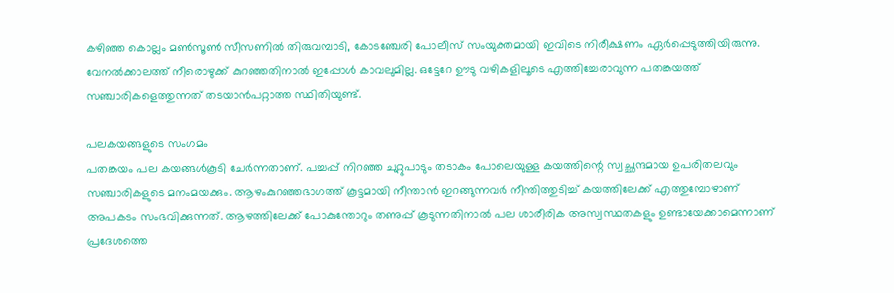കഴിഞ്ഞ കൊല്ലം മണ്‍സൂണ്‍ സീസണില്‍ തിരുവമ്പാടി, കോടഞ്ചേരി പോലീസ് സംയുക്തമായി ഇവിടെ നിരീക്ഷണം ഏര്‍പ്പെടുത്തിയിരുന്നു. വേനല്‍ക്കാലത്ത് നീരൊഴുക്ക് കുറഞ്ഞതിനാല്‍ ഇപ്പോള്‍ കാവലുമില്ല. ഒട്ടേറേ ഊടു വഴികളിലൂടെ എത്തിച്ചേരാവുന്ന പതങ്കയത്ത് സഞ്ചാരികളെത്തുന്നത് തടയാന്‍പറ്റാത്ത സ്ഥിതിയുണ്ട്.

പലകയങ്ങളുടെ സംഗമം
പതങ്കയം പല കയങ്ങള്‍കൂടി ചേര്‍ന്നതാണ്. പച്ചപ്പ് നിറഞ്ഞ ചുറ്റുപാടും തടാകം പോലെയുള്ള കയത്തിന്റെ സ്വച്ഛന്ദമായ ഉപരിതലവും സഞ്ചാരികളുടെ മനംമയക്കും. ആഴംകുറഞ്ഞഭാഗത്ത് കൂട്ടമായി നീന്താന്‍ ഇറങ്ങുന്നവര്‍ നീന്തിത്തുടിച്ച് കയത്തിലേക്ക് എത്തുമ്പോഴാണ് അപകടം സംഭവിക്കുന്നത്. ആഴത്തിലേക്ക് പോകുന്തോറും തണുപ്പ് കൂടുന്നതിനാല്‍ പല ശാരീരിക അസ്വസ്ഥതകളും ഉണ്ടായേക്കാമെന്നാണ് പ്രദേശത്തെ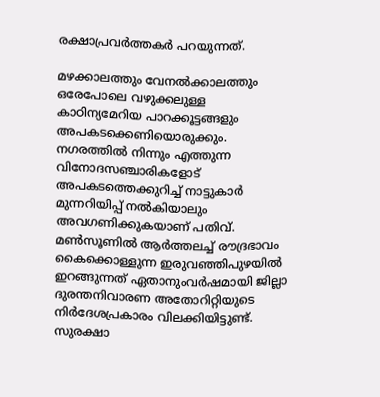രക്ഷാപ്രവര്‍ത്തകര്‍ പറയുന്നത്.

മഴക്കാലത്തും വേനല്‍ക്കാലത്തും ഒരേപോലെ വഴുക്കലുള്ള കാഠിന്യമേറിയ പാറക്കൂട്ടങ്ങളും അപകടക്കെണിയൊരുക്കും. നഗരത്തില്‍ നിന്നും എത്തുന്ന വിനോദസഞ്ചാരികളോട് അപകടത്തെക്കുറിച്ച് നാട്ടുകാര്‍ മുന്നറിയിപ്പ് നല്‍കിയാലും അവഗണിക്കുകയാണ് പതിവ്. മണ്‍സൂണില്‍ ആര്‍ത്തലച്ച് രൗദ്രഭാവം കൈക്കൊള്ളുന്ന ഇരുവഞ്ഞിപുഴയില്‍ ഇറങ്ങുന്നത് ഏതാനുംവര്‍ഷമായി ജില്ലാ ദുരന്തനിവാരണ അതോറിറ്റിയുടെ നിര്‍ദേശപ്രകാരം വിലക്കിയിട്ടുണ്ട്. സുരക്ഷാ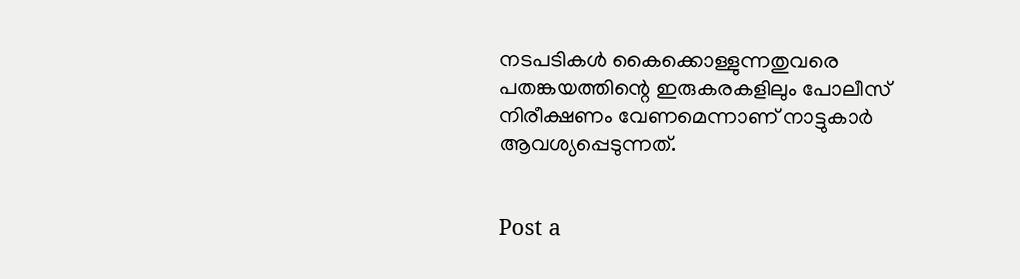നടപടികള്‍ കൈക്കൊള്ളുന്നതുവരെ പതങ്കയത്തിന്റെ ഇരുകരകളിലും പോലീസ് നിരീക്ഷണം വേണമെന്നാണ് നാട്ടുകാര്‍ ആവശ്യപ്പെടുന്നത്.


Post a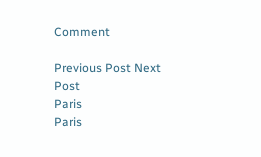Comment

Previous Post Next Post
Paris
Paris